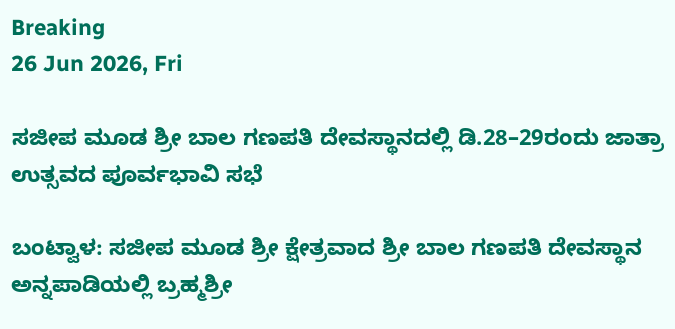Breaking
26 Jun 2026, Fri

ಸಜೀಪ ಮೂಡ ಶ್ರೀ ಬಾಲ ಗಣಪತಿ ದೇವಸ್ಥಾನದಲ್ಲಿ ಡಿ.28–29ರಂದು ಜಾತ್ರಾ ಉತ್ಸವದ ಪೂರ್ವಭಾವಿ ಸಭೆ

ಬಂಟ್ವಾಳ: ಸಜೀಪ ಮೂಡ ಶ್ರೀ ಕ್ಷೇತ್ರವಾದ ಶ್ರೀ ಬಾಲ ಗಣಪತಿ ದೇವಸ್ಥಾನ ಅನ್ನಪಾಡಿಯಲ್ಲಿ ಬ್ರಹ್ಮಶ್ರೀ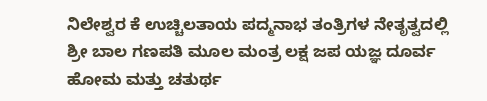ನಿಲೇಶ್ವರ ಕೆ ಉಚ್ಚಿಲತಾಯ ಪದ್ಮನಾಭ ತಂತ್ರಿಗಳ ನೇತೃತ್ವದಲ್ಲಿ ಶ್ರೀ ಬಾಲ ಗಣಪತಿ ಮೂಲ ಮಂತ್ರ ಲಕ್ಷ ಜಪ ಯಜ್ಞ ದೂರ್ವ ಹೋಮ ಮತ್ತು ಚತುರ್ಥ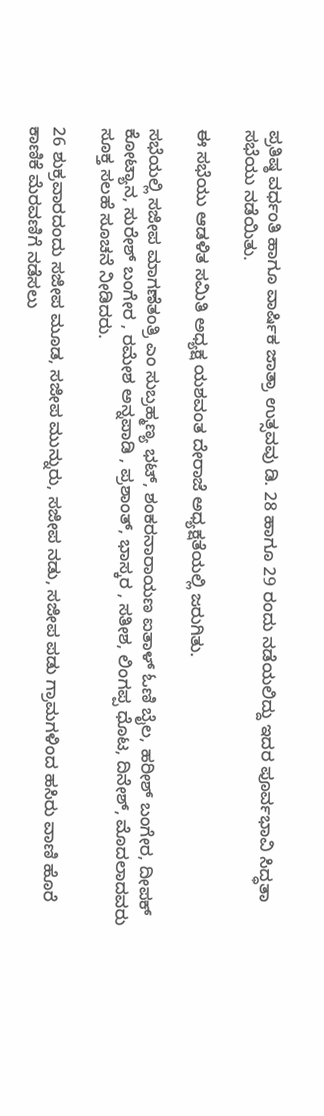ಪ್ರತಿಷ್ಠ ವರ್ಧಂತಿ ಹಾಗೂ ವಾರ್ಷಿಕ ಜಾತ್ರಾ ಉತ್ಸವವು ಡಿ. 28 ಹಾಗೂ 29 ರಂದು ನಡೆಯಲಿದ್ದು ಇದರ ಪೂರ್ವಭಾವಿ ಸಿದ್ಧತಾ ಸಭೆಯು ನಡೆಯಿತು.

ಈ ಸಭೆಯು ಆಡಳಿತ ಸಮಿತಿ ಅಧ್ಯಕ್ಷ ಯಶವಂತ ದೇರಾಜೆ ಅಧ್ಯಕ್ಷತೆಯಲ್ಲಿ ಜರುಗಿತು.

ಸಭೆಯಲ್ಲಿ ಸಜೀಪ ಮಾಗಣೆತಂತ್ರಿ ಎಂ ಸುಬ್ರಹ್ಮಣ್ಯ ಭಟ್, ಶಂಕರನಾರಾಯಣ ಐತಾಳ್ ಓಣಿ ಬೈಲ, ಹರೀಶ್ ಬಂಗೇರ, ದೀಪಕ್ ಕೋಟ್ಯಾನ, ಸುರೇಶ್ ಬಂಗೇರ , ರಮೇಶ ಅನ್ನಪಾಡಿ , ಪ್ರಶಾಂತ್, ಭಾಸ್ಕರ , ಸತೀಶ, ಲಿಂಗಪ್ಪ ಧೊಟ, ದಿನೇಶ್, ಮೊದಲಾದವರು ಸೂಕ್ತ ಸಲಹೆ ಸೂಚನೆ ನೀಡಿದರು.

26 ಶುಕ್ರವಾರದಂದು ಸಜೀಪ ಮೂಡ, ಸಜೀಪ ಮುನ್ನುರು, ಸಜೀಪ ನಡು, ಸಜೀಪ ಪಡು ಗ್ರಾಮಗಳಿಂದ ಹಸಿರು ವಾಣಿ ಹೊರೆ ಕಾಣಿಕೆ ಮೆರವಣಿಗೆ ನಡೆಸಲು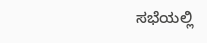ಸಭೆಯಲ್ಲಿ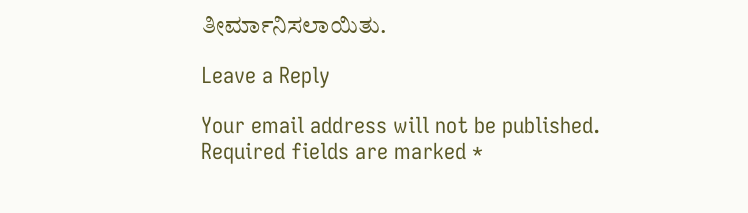ತೀರ್ಮಾನಿಸಲಾಯಿತು.

Leave a Reply

Your email address will not be published. Required fields are marked *